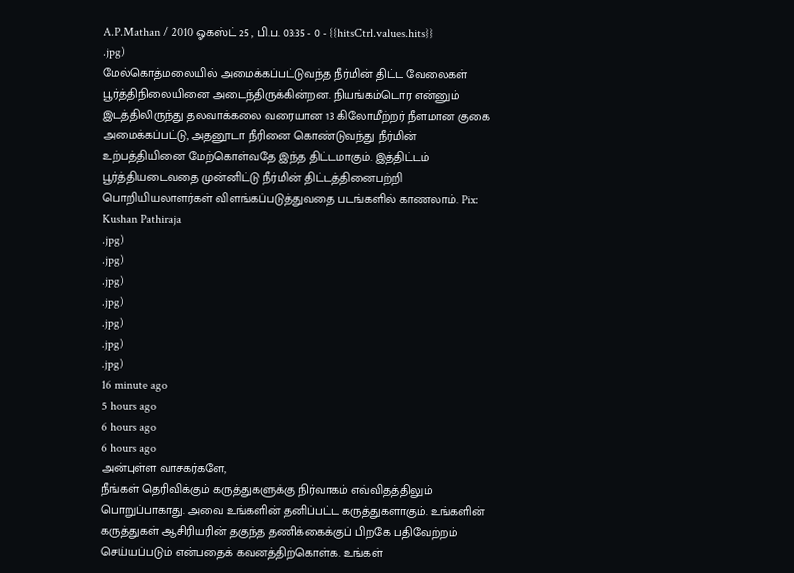A.P.Mathan / 2010 ஓகஸ்ட் 25 , பி.ப. 03:35 - 0 - {{hitsCtrl.values.hits}}
.jpg)
மேல்கொத்மலையில் அமைக்கப்பட்டுவந்த நீர்மின் திட்ட வேலைகள் பூர்த்திநிலையினை அடைந்திருக்கின்றன. நியங்கம்டொர என்னும் இடத்திலிருந்து தலவாக்கலை வரையான 13 கிலோமீற்றர் நீளமான குகை அமைக்கப்பட்டு, அதனூடா நீரினை கொண்டுவந்து நீர்மின் உற்பத்தியினை மேற்கொள்வதே இந்த திட்டமாகும். இத்திட்டம் பூர்த்தியடைவதை முன்னிட்டு நீர்மின் திட்டத்தினைபற்றி பொறியியலாளர்கள் விளங்கப்படுத்துவதை படங்களில் காணலாம். Pix: Kushan Pathiraja
.jpg)
.jpg)
.jpg)
.jpg)
.jpg)
.jpg)
.jpg)
16 minute ago
5 hours ago
6 hours ago
6 hours ago
அன்புள்ள வாசகர்களே,
நீங்கள் தெரிவிக்கும் கருத்துகளுக்கு நிர்வாகம் எவ்விதத்திலும் பொறுப்பாகாது. அவை உங்களின் தனிப்பட்ட கருத்துகளாகும். உங்களின் கருத்துகள் ஆசிரியரின் தகுந்த தணிக்கைக்குப் பிறகே பதிவேற்றம் செய்யப்படும் என்பதைக் கவனத்திற்கொள்க. உங்கள்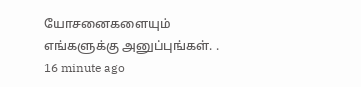யோசனைகளையும் எங்களுக்கு அனுப்புங்கள். .
16 minute ago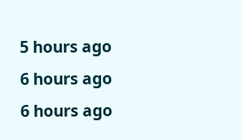5 hours ago
6 hours ago
6 hours ago